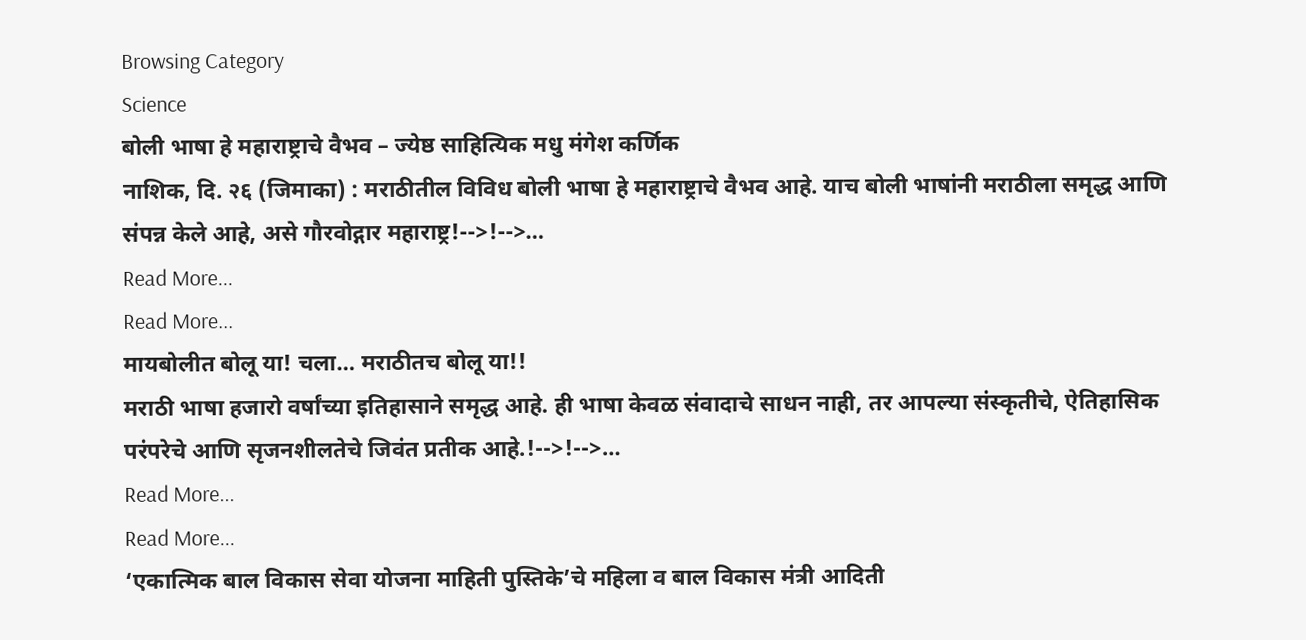Browsing Category
Science
बोली भाषा हे महाराष्ट्राचे वैभव – ज्येष्ठ साहित्यिक मधु मंगेश कर्णिक
नाशिक, दि. २६ (जिमाका) : मराठीतील विविध बोली भाषा हे महाराष्ट्राचे वैभव आहे. याच बोली भाषांनी मराठीला समृद्ध आणि संपन्न केले आहे, असे गौरवोद्गार महाराष्ट्र!-->!-->…
Read More...
Read More...
मायबोलीत बोलू या! चला… मराठीतच बोलू या!!
मराठी भाषा हजारो वर्षांच्या इतिहासाने समृद्ध आहे. ही भाषा केवळ संवादाचे साधन नाही, तर आपल्या संस्कृतीचे, ऐतिहासिक परंपरेचे आणि सृजनशीलतेचे जिवंत प्रतीक आहे.!-->!-->…
Read More...
Read More...
‘एकात्मिक बाल विकास सेवा योजना माहिती पुस्तिके’चे महिला व बाल विकास मंत्री आदिती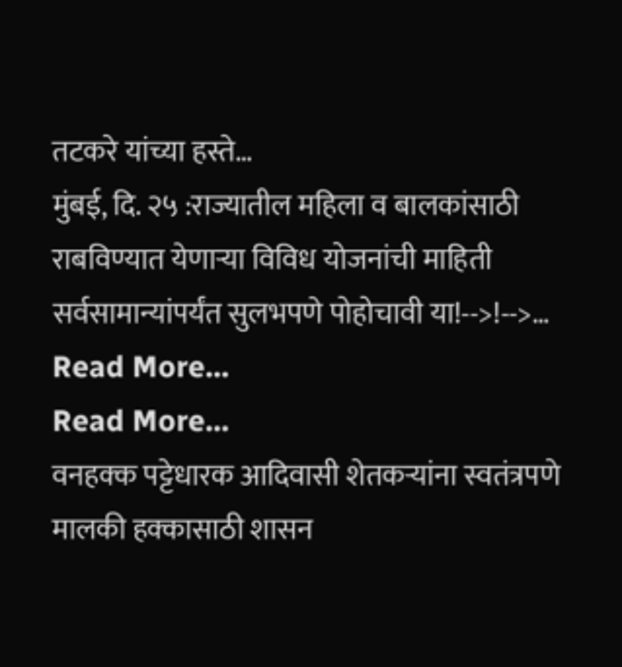तटकरे यांच्या हस्ते…
मुंबई, दि. २५ :राज्यातील महिला व बालकांसाठी राबविण्यात येणाऱ्या विविध योजनांची माहिती सर्वसामान्यांपर्यंत सुलभपणे पोहोचावी या!-->!-->…
Read More...
Read More...
वनहक्क पट्टेधारक आदिवासी शेतकऱ्यांना स्वतंत्रपणे मालकी हक्कासाठी शासन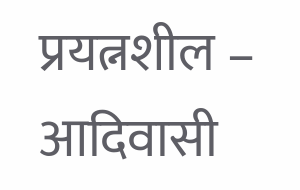प्रयत्नशील – आदिवासी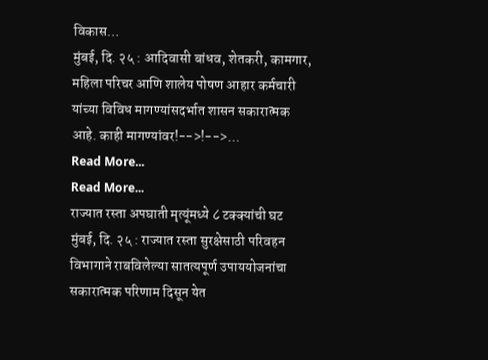विकास…
मुंबई, दि. २५ : आदिवासी बांधव, शेतकरी, कामगार, महिला परिचर आणि शालेय पोषण आहार कर्मचारी यांच्या विविध मागण्यांसदर्भात शासन सकारात्मक आहे. काही मागण्यांवर!-->!-->…
Read More...
Read More...
राज्यात रस्ता अपघाती मृत्यूंमध्ये ८ टक्क्यांची घट
मुंबई, दि. २५ : राज्यात रस्ता सुरक्षेसाठी परिवहन विभागाने राबविलेल्या सातत्यपूर्ण उपाययोजनांचा सकारात्मक परिणाम दिसून येत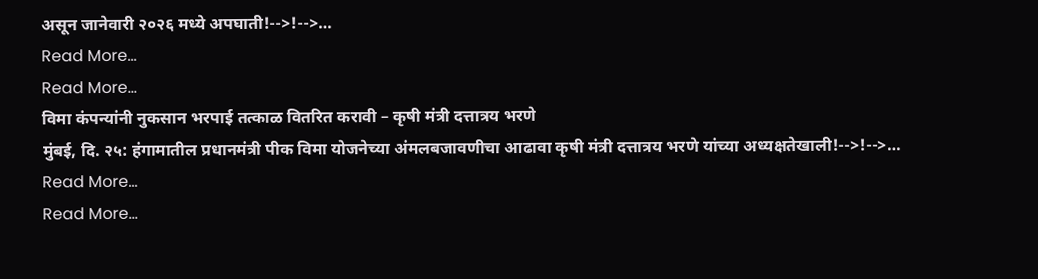असून जानेवारी २०२६ मध्ये अपघाती!-->!-->…
Read More...
Read More...
विमा कंपन्यांनी नुकसान भरपाई तत्काळ वितरित करावी – कृषी मंत्री दत्तात्रय भरणे
मुंबई, दि. २५: हंगामातील प्रधानमंत्री पीक विमा योजनेच्या अंमलबजावणीचा आढावा कृषी मंत्री दत्तात्रय भरणे यांच्या अध्यक्षतेखाली!-->!-->…
Read More...
Read More...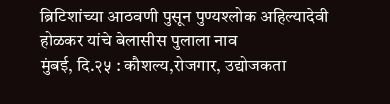ब्रिटिशांच्या आठवणी पुसून पुण्यश्लोक अहिल्यादेवी होळकर यांचे बेलासीस पुलाला नाव
मुंबई, दि.२५ : कौशल्य,रोजगार, उद्योजकता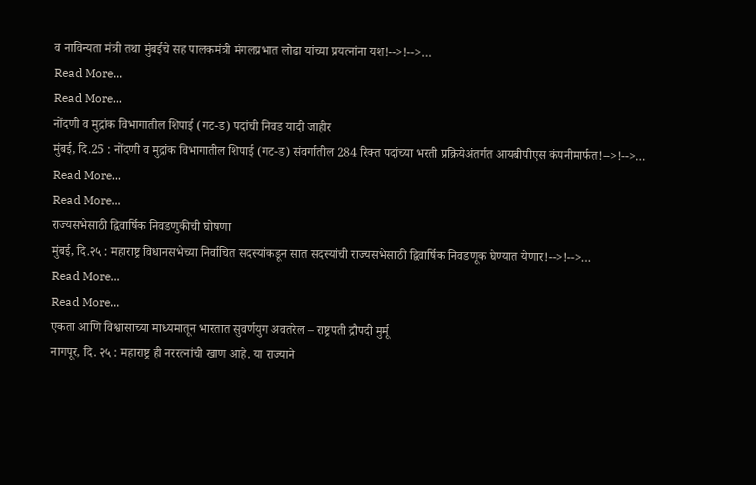व नाविन्यता मंत्री तथा मुंबईचे सह पालकमंत्री मंगलप्रभात लोढा यांच्या प्रयत्नांना यश!-->!-->…
Read More...
Read More...
नोंदणी व मुद्रांक विभागातील शिपाई (गट-ड) पदांची निवड यादी जाहीर
मुंबई, दि.25 : नोंदणी व मुद्रांक विभागातील शिपाई (गट-ड) संवर्गातील 284 रिक्त पदांच्या भरती प्रक्रियेअंतर्गत आयबीपीएस कंपनीमार्फत!-->!-->…
Read More...
Read More...
राज्यसभेसाठी द्विवार्षिक निवडणुकीची घोषणा
मुंबई, दि.२५ : महाराष्ट्र विधानसभेच्या निर्वाचित सदस्यांकडून सात सदस्यांची राज्यसभेसाठी द्विवार्षिक निवडणूक घेण्यात येणार!-->!-->…
Read More...
Read More...
एकता आणि विश्वासाच्या माध्यमातून भारतात सुवर्णयुग अवतरेल – राष्ट्रपती द्रौपदी मुर्मू
नागपूर, दि. २५ : महाराष्ट्र ही नररत्नांची खाण आहे. या राज्याने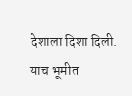देशाला दिशा दिली. याच भूमीत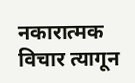नकारात्मक विचार त्यागून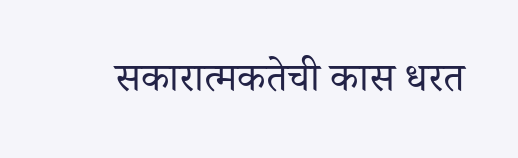सकारात्मकतेची कास धरत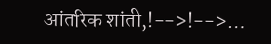आंतरिक शांती,!-->!-->…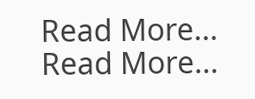Read More...
Read More...